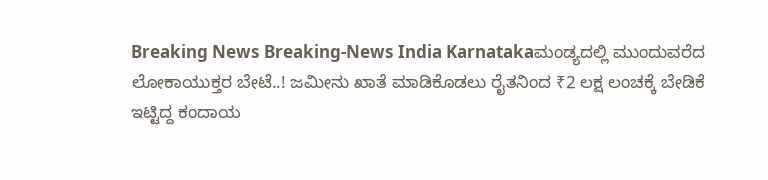Breaking News Breaking-News India Karnatakaಮಂಡ್ಯದಲ್ಲಿ ಮುಂದುವರೆದ ಲೋಕಾಯುಕ್ತರ ಬೇಟೆ..! ಜಮೀನು ಖಾತೆ ಮಾಡಿಕೊಡಲು ರೈತನಿಂದ ₹2 ಲಕ್ಷ ಲಂಚಕ್ಕೆ ಬೇಡಿಕೆ ಇಟ್ಟಿದ್ದ ಕಂದಾಯ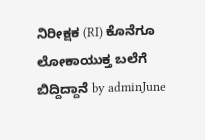ನಿರೀಕ್ಷಕ (RI) ಕೊನೆಗೂ ಲೋಕಾಯುಕ್ತ ಬಲೆಗೆ ಬಿದ್ದಿದ್ದಾನೆ by adminJune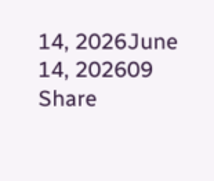14, 2026June 14, 202609 Share